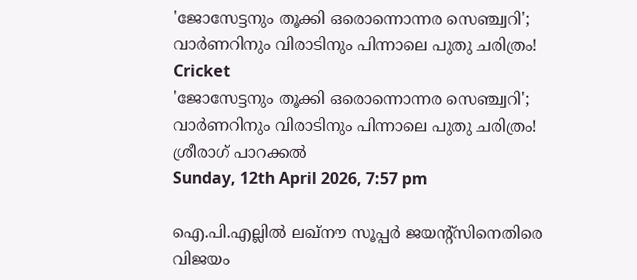'ജോസേട്ടനും തൂക്കി ഒരൊന്നൊന്നര സെഞ്ച്വറി'; വാര്‍ണറിനും വിരാടിനും പിന്നാലെ പുതു ചരിത്രം!
Cricket
'ജോസേട്ടനും തൂക്കി ഒരൊന്നൊന്നര സെഞ്ച്വറി'; വാര്‍ണറിനും വിരാടിനും പിന്നാലെ പുതു ചരിത്രം!
ശ്രീരാഗ് പാറക്കല്‍
Sunday, 12th April 2026, 7:57 pm

ഐ.പി.എല്ലില്‍ ലഖ്‌നൗ സൂപ്പര്‍ ജയന്റ്‌സിനെതിരെ വിജയം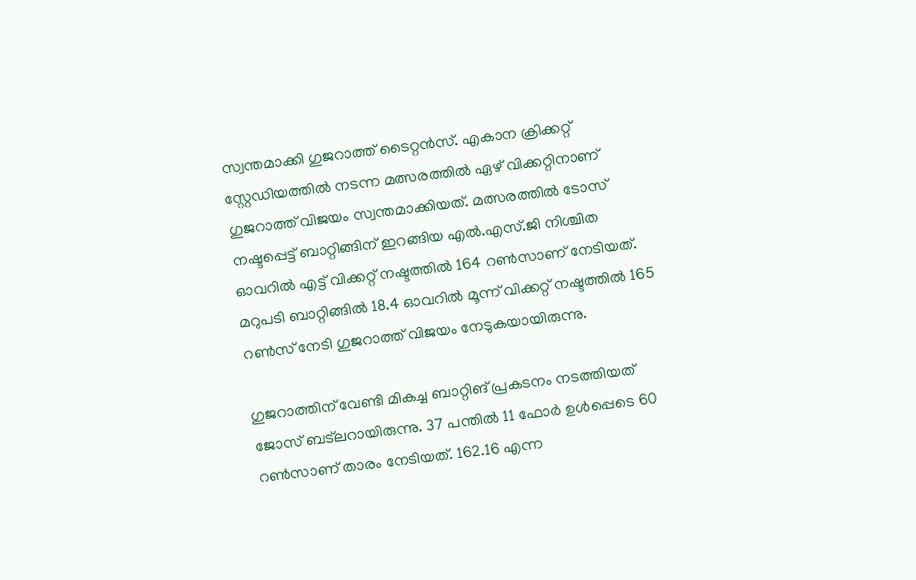സ്വന്തമാക്കി ഗുജറാത്ത് ടൈറ്റന്‍സ്. എകാന ക്രിക്കറ്റ് സ്റ്റേഡിയത്തില്‍ നടന്ന മത്സരത്തില്‍ ഏഴ് വിക്കറ്റിനാണ് ഗുജറാത്ത് വിജയം സ്വന്തമാക്കിയത്. മത്സരത്തില്‍ ടോസ് നഷ്ടപ്പെട്ട് ബാറ്റിങ്ങിന് ഇറങ്ങിയ എല്‍.എസ്.ജി നിശ്ചിത ഓവറില്‍ എട്ട് വിക്കറ്റ് നഷ്ടത്തില്‍ 164 റണ്‍സാണ് നേടിയത്. മറുപടി ബാറ്റിങ്ങില്‍ 18.4 ഓവറില്‍ മൂന്ന് വിക്കറ്റ് നഷ്ടത്തില്‍ 165 റണ്‍സ് നേടി ഗുജറാത്ത് വിജയം നേടുകയായിരുന്നു.

ഗുജറാത്തിന് വേണ്ടി മികച്ച ബാറ്റിങ് പ്രകടനം നടത്തിയത് ജോസ് ബട്‌ലറായിരുന്നു. 37 പന്തില്‍ 11 ഫോര്‍ ഉള്‍പ്പെടെ 60 റണ്‍സാണ് താരം നേടിയത്. 162.16 എന്ന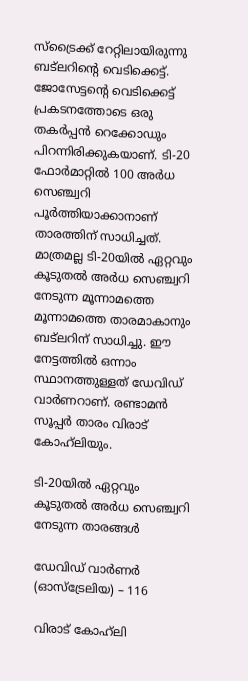സ്‌ട്രൈക്ക് റേറ്റിലായിരുന്നു ബട്‌ലറിന്റെ വെടിക്കെട്ട്. ജോസേട്ടന്റെ വെടിക്കെട്ട് പ്രകടനത്തോടെ ഒരു തകര്‍പ്പന്‍ റെക്കോഡും പിറന്നിരിക്കുകയാണ്. ടി-20 ഫോര്‍മാറ്റില്‍ 100 അര്‍ധ സെഞ്ച്വറി പൂര്‍ത്തിയാക്കാനാണ് താരത്തിന് സാധിച്ചത്. മാത്രമല്ല ടി-20യില്‍ ഏറ്റവും കൂടുതല്‍ അര്‍ധ സെഞ്ച്വറി നേടുന്ന മൂന്നാമത്തെ മൂന്നാമത്തെ താരമാകാനും ബട്‌ലറിന് സാധിച്ചു. ഈ നേട്ടത്തില്‍ ഒന്നാം സ്ഥാനത്തുള്ളത് ഡേവിഡ് വാര്‍ണറാണ്. രണ്ടാമന്‍ സൂപ്പര്‍ താരം വിരാട് കോഹ്‌ലിയും.

ടി-20യില്‍ ഏറ്റവും കൂടുതല്‍ അര്‍ധ സെഞ്ച്വറി നേടുന്ന താരങ്ങള്‍

ഡേവിഡ് വാര്‍ണര്‍ (ഓസ്‌ട്രേലിയ) – 116

വിരാട് കോഹ്‌ലി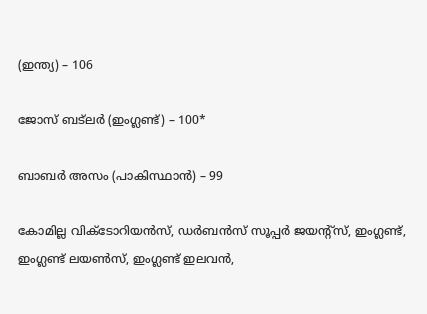(ഇന്ത്യ) – 106

ജോസ് ബട്‌ലര്‍ (ഇംഗ്ലണ്ട്) – 100*

ബാബര്‍ അസം (പാകിസ്ഥാന്‍) – 99

കോമില്ല വിക്ടോറിയന്‍സ്, ഡര്‍ബന്‍സ് സൂപ്പര്‍ ജയന്റ്സ്, ഇംഗ്ലണ്ട്, ഇംഗ്ലണ്ട് ലയണ്‍സ്, ഇംഗ്ലണ്ട് ഇലവന്‍,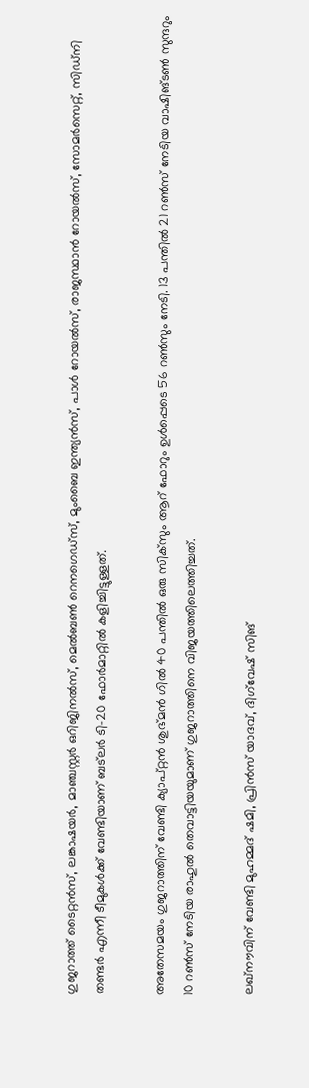ഗുജറാത്ത് ടൈറ്റന്‍സ്, ലങ്കാഷയര്‍, മാഞ്ചസ്റ്റര്‍ ഒറിജിനല്‍സ്, മെല്‍ബണ്‍ റെനഗെഡ്സ്, മുംബൈ ഇന്ത്യന്‍സ്, പാള്‍ റോയല്‍സ്, രാജസ്ഥാന്‍ റോയല്‍സ്, സോമര്‍സെറ്റ്, സിഡ്നി തണ്ടര്‍ എന്നീ ടീമുകള്‍ക്ക് വേണ്ടിയാണ് ബട്‌ലര്‍ ടി-20 ഫോര്‍മാറ്റില്‍ കളിച്ചിട്ടുള്ളത്.

അതേസമയം ഗുജറാത്തിന് വേണ്ടി ക്യാപ്റ്റന്‍ ശുഭ്മന്‍ ഗില്‍ 40 പന്തില്‍ ഒരു സിക്‌സും ആറ് ഫോറും ഉള്‍പ്പെടെ 56 റണ്‍സും നേടി. 13 പന്തില്‍ 21 റണ്‍സ് നേടിയ വാഷിങ്ടണ്‍ സുന്ദറും 10 റണ്‍സ് നേടിയ രാഹുല്‍ തെവാട്ടിയയുമാണ് ഗുജറാത്തിനെ വിജയത്തിലെത്തിച്ചത്.

ലഖ്‌നൗവിന് വേണ്ടി മുഹമ്മദ് ഷമി, പ്രിന്‍സ് യാദവ്, ദിഗ്‌വേഷ് സിങ്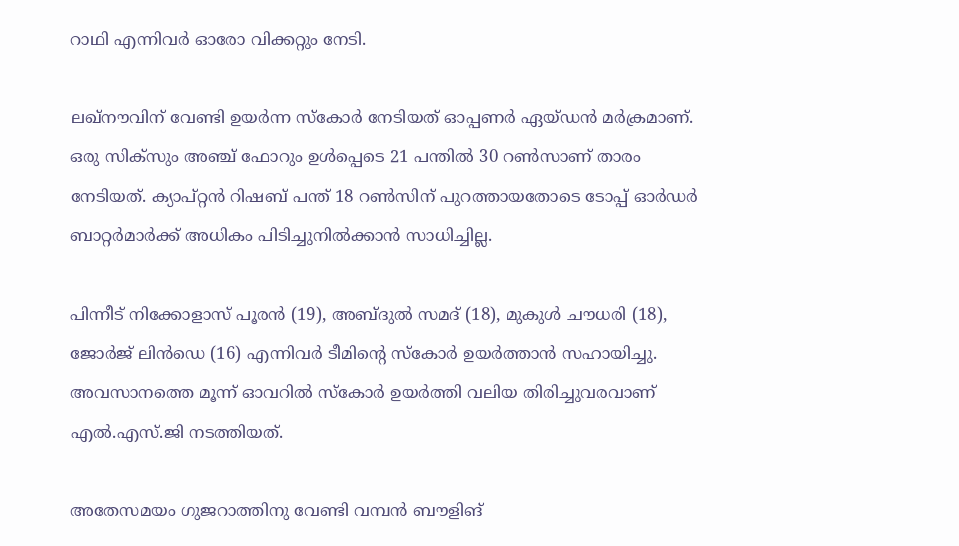റാഥി എന്നിവര്‍ ഓരോ വിക്കറ്റും നേടി.

ലഖ്‌നൗവിന് വേണ്ടി ഉയര്‍ന്ന സ്‌കോര്‍ നേടിയത് ഓപ്പണര്‍ ഏയ്ഡന്‍ മര്‍ക്രമാണ്. ഒരു സിക്‌സും അഞ്ച് ഫോറും ഉള്‍പ്പെടെ 21 പന്തില്‍ 30 റണ്‍സാണ് താരം നേടിയത്. ക്യാപ്റ്റന്‍ റിഷബ് പന്ത് 18 റണ്‍സിന് പുറത്തായതോടെ ടോപ്പ് ഓര്‍ഡര്‍ ബാറ്റര്‍മാര്‍ക്ക് അധികം പിടിച്ചുനില്‍ക്കാന്‍ സാധിച്ചില്ല.

പിന്നീട് നിക്കോളാസ് പൂരന്‍ (19), അബ്ദുല്‍ സമദ് (18), മുകുള്‍ ചൗധരി (18), ജോര്‍ജ് ലിന്‍ഡെ (16) എന്നിവര്‍ ടീമിന്റെ സ്‌കോര്‍ ഉയര്‍ത്താന്‍ സഹായിച്ചു. അവസാനത്തെ മൂന്ന് ഓവറില്‍ സ്‌കോര്‍ ഉയര്‍ത്തി വലിയ തിരിച്ചുവരവാണ് എല്‍.എസ്.ജി നടത്തിയത്.

അതേസമയം ഗുജറാത്തിനു വേണ്ടി വമ്പന്‍ ബൗളിങ്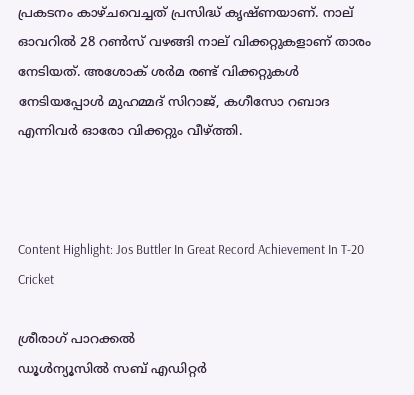പ്രകടനം കാഴ്ചവെച്ചത് പ്രസിദ്ധ് കൃഷ്ണയാണ്. നാല് ഓവറില്‍ 28 റണ്‍സ് വഴങ്ങി നാല് വിക്കറ്റുകളാണ് താരം നേടിയത്. അശോക് ശര്‍മ രണ്ട് വിക്കറ്റുകള്‍ നേടിയപ്പോള്‍ മുഹമ്മദ് സിറാജ്, കഗീസോ റബാദ എന്നിവര്‍ ഓരോ വിക്കറ്റും വീഴ്ത്തി.



Content Highlight: Jos Buttler In Great Record Achievement In T-20 Cricket

ശ്രീരാഗ് പാറക്കല്‍
ഡൂള്‍ന്യൂസില്‍ സബ് എഡിറ്റര്‍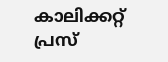കാലിക്കറ്റ് പ്രസ്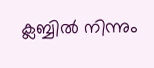ക്ലബ്ബില്‍ നിന്നും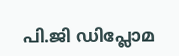പി.ജി ഡിപ്ലോമ